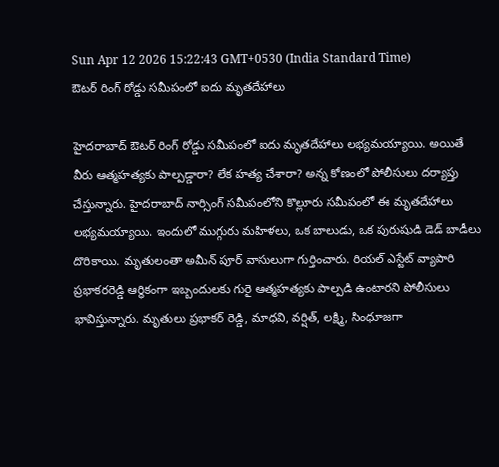Sun Apr 12 2026 15:22:43 GMT+0530 (India Standard Time)
ఔటర్ రింగ్ రోడ్డు సమీపంలో ఐదు మృతదేహాలు

హైదరాబాద్ ఔటర్ రింగ్ రోడ్డు సమీపంలో ఐదు మృతదేహాలు లభ్యమయ్యాయి. అయితే వీరు ఆత్మహత్యకు పాల్పడ్డారా? లేక హత్య చేశారా? అన్న కోణంలో పోలీసులు దర్యాప్తు చేస్తున్నారు. హైదరాబాద్ నార్సింగ్ సమీపంలోని కొల్లూరు సమీపంలో ఈ మృతదేహాలు లభ్యమయ్యాయి. ఇందులో ముగ్గురు మహిళలు, ఒక బాలుడు, ఒక పురుషుడి డెడ్ బాడీలు దొరికాయి. మృతులంతా అమీన్ పూర్ వాసులుగా గుర్తించారు. రియల్ ఎస్టేట్ వ్యాపారి ప్రభాకరరెడ్డి ఆర్థికంగా ఇబ్బందులకు గురై ఆత్మహత్యకు పాల్పడి ఉంటారని పోలీసులు భావిస్తున్నారు. మృతులు ప్రభాకర్ రెడ్డి, మాధవి, వర్షిత్, లక్ష్మి, సింధూజగా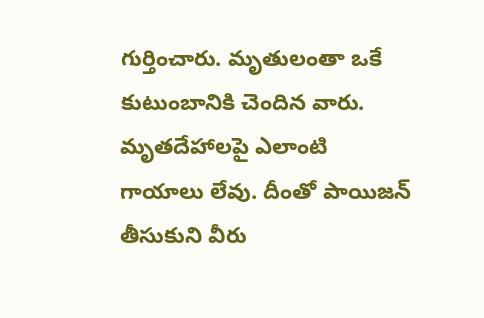గుర్తించారు. మృతులంతా ఒకే కుటుంబానికి చెందిన వారు. మృతదేహాలపై ఎలాంటి గాయాలు లేవు. దీంతో పాయిజన్ తీసుకుని వీరు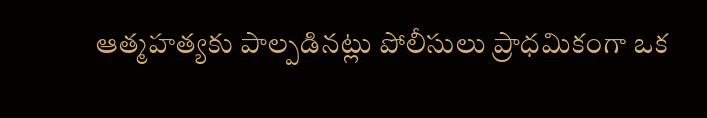ఆత్మహత్యకు పాల్పడినట్లు పోలీసులు ప్రాధమికంగా ఒక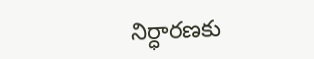నిర్ధారణకు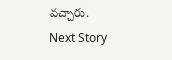వచ్చారు.
Next Story